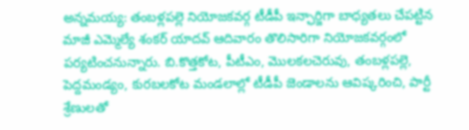అన్నమయ్య: తంబళ్లపల్లె నియోజకవర్గ టీడీపీ ఇన్ఛార్జిగా బాధ్యతలు చేపట్టిన మాజీ ఎమ్మెల్యే శంకర్ యాదవ్ ఆదివారం తొలిసారిగా నియోజకవర్గంలో పర్యటించనున్నారు. బి.కొత్తకోట, పీటీఎం, మొలకలచెరువు, తంబళ్లపల్లె, పెద్దమండ్యం, కురబలకోట మండలాల్లో టీడీపీ జెండాలను ఆవిష్కరించి, పార్టీ శ్రేణులతో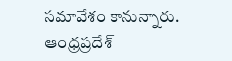సమావేశం కానున్నారు.
ఆంధ్రప్రదేశ్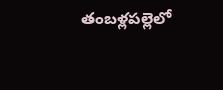తంబళ్లపల్లెలో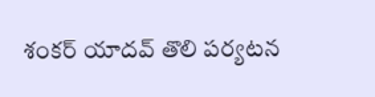శంకర్ యాదవ్ తొలి పర్యటన